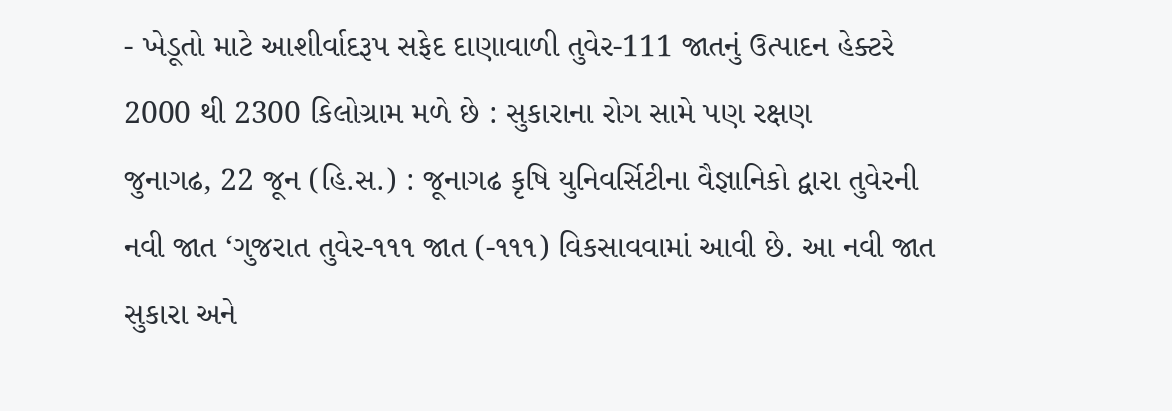- ખેડૂતો માટે આશીર્વાદરૂપ સફેદ દાણાવાળી તુવેર-111 જાતનું ઉત્પાદન હેક્ટરે 2000 થી 2300 કિલોગ્રામ મળે છે : સુકારાના રોગ સામે પણ રક્ષણ
જુનાગઢ, 22 જૂન (હિ.સ.) : જૂનાગઢ કૃષિ યુનિવર્સિટીના વૈજ્ઞાનિકો દ્વારા તુવેરની નવી જાત ‘ગુજરાત તુવેર-૧૧૧ જાત (-૧૧૧) વિકસાવવામાં આવી છે. આ નવી જાત સુકારા અને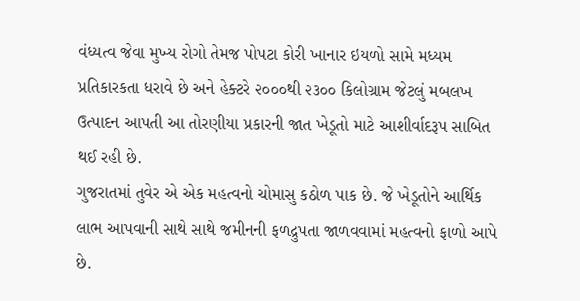વંધ્યત્વ જેવા મુખ્ય રોગો તેમજ પોપટા કોરી ખાનાર ઇયળો સામે મધ્યમ પ્રતિકારકતા ધરાવે છે અને હેક્ટરે ૨૦૦૦થી ૨૩૦૦ કિલોગ્રામ જેટલું મબલખ ઉત્પાદન આપતી આ તોરણીયા પ્રકારની જાત ખેડૂતો માટે આશીર્વાદરૂપ સાબિત થઈ રહી છે.
ગુજરાતમાં તુવેર એ એક મહત્વનો ચોમાસુ કઠોળ પાક છે. જે ખેડૂતોને આર્થિક લાભ આપવાની સાથે સાથે જમીનની ફળદ્રુપતા જાળવવામાં મહત્વનો ફાળો આપે છે.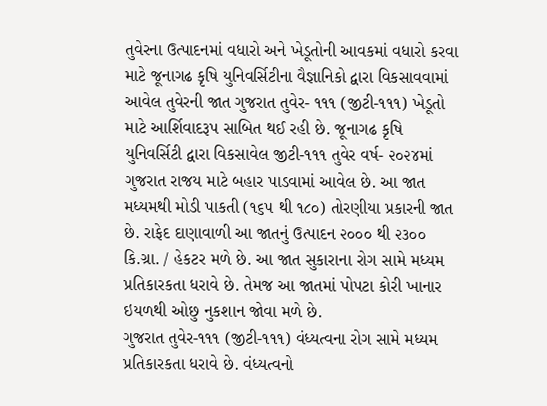તુવેરના ઉત્પાદનમાં વધારો અને ખેડૂતોની આવકમાં વધારો કરવા માટે જૂનાગઢ કૃષિ યુનિવર્સિટીના વૈજ્ઞાનિકો દ્વારા વિકસાવવામાં આવેલ તુવેરની જાત ગુજરાત તુવેર- ૧૧૧ (જીટી-૧૧૧) ખેડૂતો માટે આર્શિવાદરૂપ સાબિત થઈ રહી છે. જૂનાગઢ કૃષિ યુનિવર્સિટી દ્વારા વિકસાવેલ જીટી-૧૧૧ તુવેર વર્ષ- ૨૦૨૪માં ગુજરાત રાજય માટે બહાર પાડવામાં આવેલ છે. આ જાત મધ્યમથી મોડી પાકતી (૧૬૫ થી ૧૮૦) તોરણીયા પ્રકારની જાત છે. રાફેદ દાણાવાળી આ જાતનું ઉત્પાદન ૨૦૦૦ થી ૨૩૦૦ કિ.ગ્રા. / હેકટર મળે છે. આ જાત સુકારાના રોગ સામે મધ્યમ પ્રતિકારકતા ધરાવે છે. તેમજ આ જાતમાં પોપટા કોરી ખાનાર ઇયળથી ઓછુ નુકશાન જોવા મળે છે.
ગુજરાત તુવેર-૧૧૧ (જીટી-૧૧૧) વંધ્યત્વના રોગ સામે મધ્યમ પ્રતિકારકતા ધરાવે છે. વંધ્યત્વનો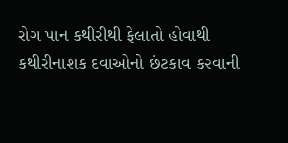રોગ પાન કથીરીથી ફેલાતો હોવાથી કથીરીનાશક દવાઓનો છંટકાવ ક૨વાની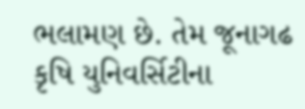ભલામણ છે. તેમ જૂનાગઢ કૃષિ યુનિવર્સિટીના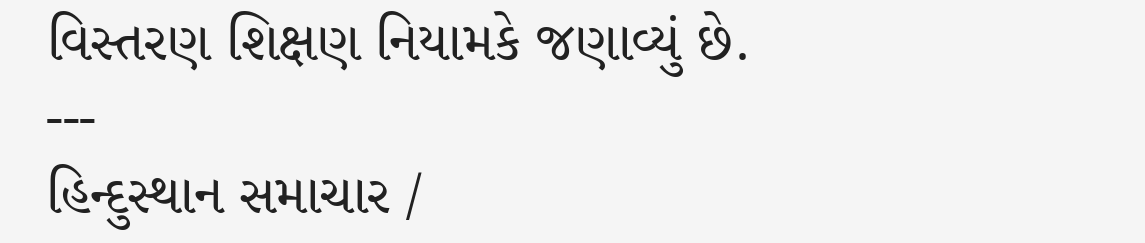વિસ્તરણ શિક્ષણ નિયામકે જણાવ્યું છે.
---
હિન્દુસ્થાન સમાચાર /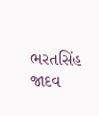ભરતસિંહ જાદવ